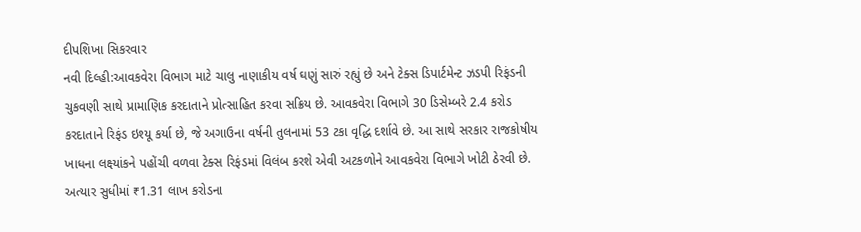દીપશિખા સિકરવાર
નવી દિલ્હી:આવકવેરા વિભાગ માટે ચાલુ નાણાકીય વર્ષ ઘણું સારું રહ્યું છે અને ટેક્સ ડિપાર્ટમેન્ટ ઝડપી રિફંડની ચુકવણી સાથે પ્રામાણિક કરદાતાને પ્રોત્સાહિત કરવા સક્રિય છે. આવકવેરા વિભાગે 30 ડિસેમ્બરે 2.4 કરોડ કરદાતાને રિફંડ ઇશ્યૂ કર્યા છે, જે અગાઉના વર્ષની તુલનામાં 53 ટકા વૃદ્ધિ દર્શાવે છે. આ સાથે સરકાર રાજકોષીય ખાધના લક્ષ્યાંકને પહોંચી વળવા ટેક્સ રિફંડમાં વિલંબ કરશે એવી અટકળોને આવકવેરા વિભાગે ખોટી ઠેરવી છે.
અત્યાર સુધીમાં ₹1.31 લાખ કરોડના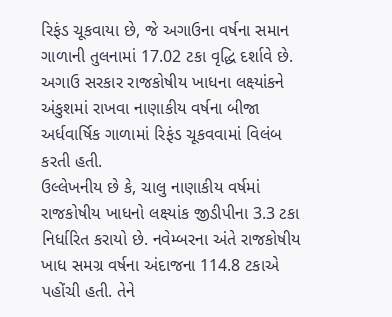રિફંડ ચૂકવાયા છે, જે અગાઉના વર્ષના સમાન ગાળાની તુલનામાં 17.02 ટકા વૃદ્ધિ દર્શાવે છે. અગાઉ સરકાર રાજકોષીય ખાધના લક્ષ્યાંકને અંકુશમાં રાખવા નાણાકીય વર્ષના બીજા અર્ધવાર્ષિક ગાળામાં રિફંડ ચૂકવવામાં વિલંબ કરતી હતી.
ઉલ્લેખનીય છે કે, ચાલુ નાણાકીય વર્ષમાં રાજકોષીય ખાધનો લક્ષ્યાંક જીડીપીના 3.3 ટકા નિર્ધારિત કરાયો છે. નવેમ્બરના અંતે રાજકોષીય ખાધ સમગ્ર વર્ષના અંદાજના 114.8 ટકાએ પહોંચી હતી. તેને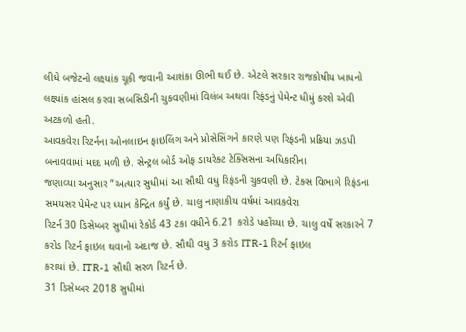લીધે બજેટનો લક્ષ્યાંક ચૂકી જવાની આશંકા ઊભી થઈ છે. એટલે સરકાર રાજકોષીય ખાધનો લક્ષ્યાંક હાંસલ કરવા સબસિડીની ચુકવણીમાં વિલંબ અથવા રિફંડનું પેમેન્ટ ધીમું કરશે એવી અટકળો હતી.
આવકવેરા રિટર્નના ઓનલાઇન ફાઇલિંગ અને પ્રોસેસિંગને કારણે પણ રિફંડની પ્રક્રિયા ઝડપી બનાવવામાં મદદ મળી છે. સેન્ટ્રલ બોર્ડ ઓફ ડાયરેક્ટ ટેક્સિસના અધિકારીના
જણાવ્યા અનુસાર “અત્યાર સુધીમાં આ સૌથી વધુ રિફંડની ચુકવણી છે. ટેક્સ વિભાગે રિફંડના સમયસર પેમેન્ટ પર ધ્યાન કેન્દ્રિત કર્યું છે. ચાલુ નાણાકીય વર્ષમાં આવકવેરા
રિટર્ન 30 ડિસેમ્બર સુધીમાં રેકોર્ડ 43 ટકા વધીને 6.21 કરોડે પહોંચ્યા છે. ચાલુ વર્ષે સરકારને 7 કરોડ રિટર્ન ફાઇલ થવાનો અંદાજ છે. સૌથી વધુ 3 કરોડ ITR-1 રિટર્ન ફાઇલ
કરાયાં છે. ITR-1 સૌથી સરળ રિટર્ન છે.
31 ડિસેમ્બર 2018 સુધીમાં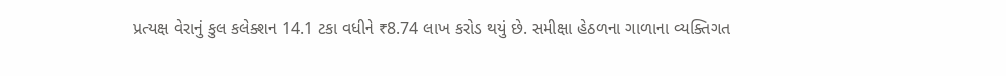પ્રત્યક્ષ વેરાનું કુલ કલેક્શન 14.1 ટકા વધીને ₹8.74 લાખ કરોડ થયું છે. સમીક્ષા હેઠળના ગાળાના વ્યક્તિગત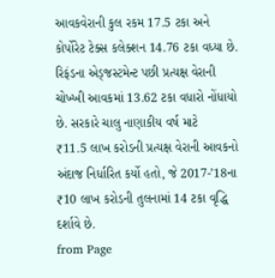આવકવેરાની કુલ રકમ 17.5 ટકા અને કોર્પોરેટ ટેક્સ કલેક્શન 14.76 ટકા વધ્યા છે. રિફંડના એડ્જસ્ટમેન્ટ પછી પ્રત્યક્ષ વેરાની ચોખ્ખી આવકમાં 13.62 ટકા વધારો નોંધાયો છે. સરકારે ચાલુ નાણાકીય વર્ષ માટે
₹11.5 લાખ કરોડની પ્રત્યક્ષ વેરાની આવકનો અંદાજ નિર્ધારિત કર્યો હતો, જે 2017-’18ના ₹10 લાખ કરોડની તુલનામાં 14 ટકા વૃદ્ધિ દર્શાવે છે.
from Page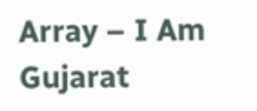Array – I Am Gujarat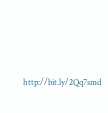http://bit.ly/2Qq7smd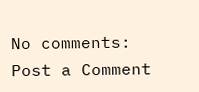No comments:
Post a Comment